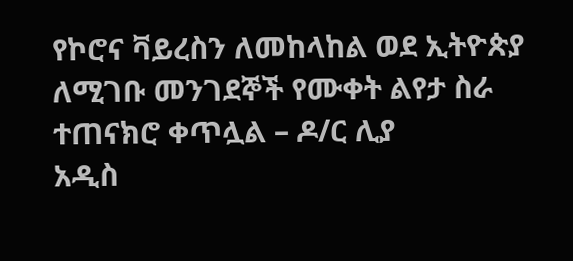የኮሮና ቫይረስን ለመከላከል ወደ ኢትዮጵያ ለሚገቡ መንገደኞች የሙቀት ልየታ ስራ ተጠናክሮ ቀጥሏል – ዶ/ር ሊያ
አዲስ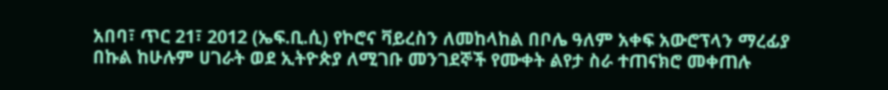አበባ፣ ጥር 21፣ 2012 (ኤፍ.ቢ.ሲ) የኮሮና ቫይረስን ለመከላከል በቦሌ ዓለም አቀፍ አውሮፕላን ማረፊያ በኩል ከሁሉም ሀገራት ወደ ኢትዮጵያ ለሚገቡ መንገደኞች የሙቀት ልየታ ስራ ተጠናክሮ መቀጠሉ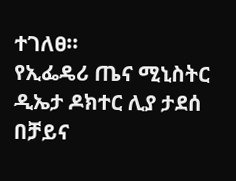ተገለፀ።
የኢፌዴሪ ጤና ሚኒስትር ዲኤታ ዶክተር ሊያ ታደሰ በቻይና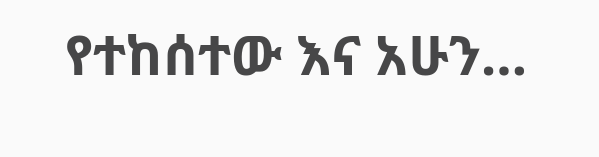የተከሰተው እና አሁን…